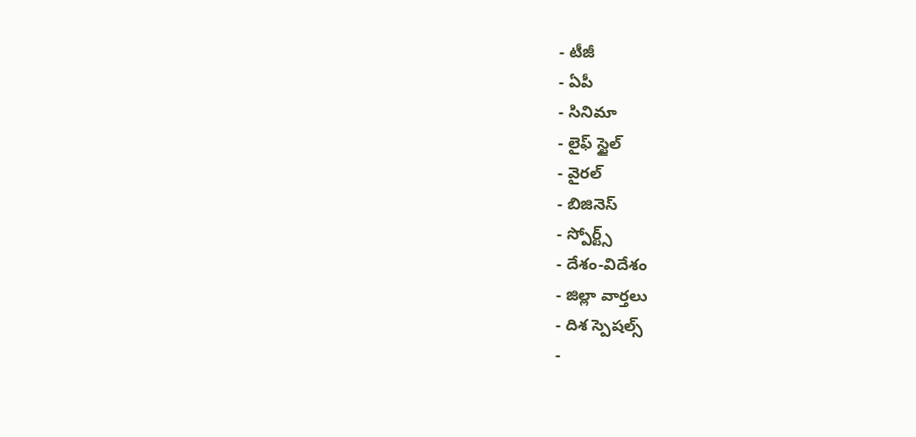- టీజీ
- ఏపీ
- సినిమా
- లైఫ్ స్టైల్
- వైరల్
- బిజినెస్
- స్పోర్ట్స్
- దేశం-విదేశం
- జిల్లా వార్తలు
- దిశ స్పెషల్స్
-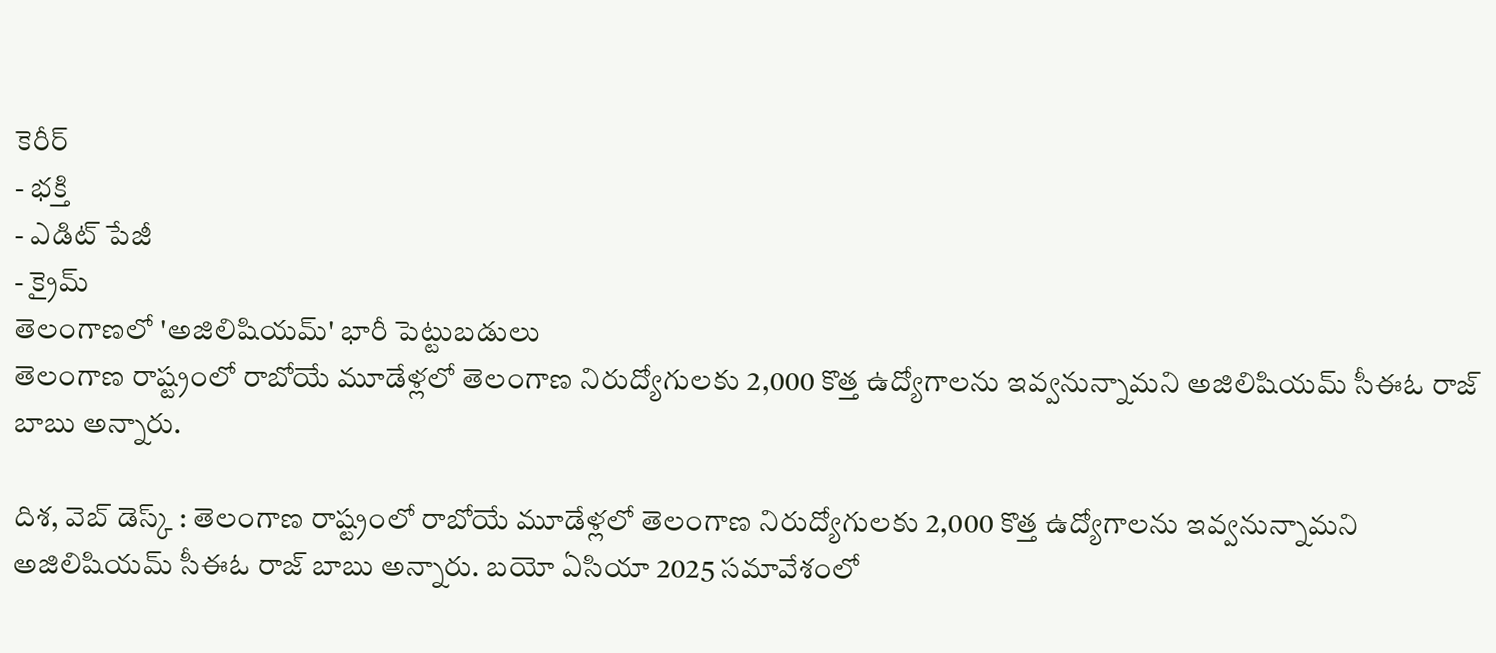కెరీర్
- భక్తి
- ఎడిట్ పేజీ
- క్రైమ్
తెలంగాణలో 'అజిలిషియమ్' భారీ పెట్టుబడులు
తెలంగాణ రాష్ట్రంలో రాబోయే మూడేళ్లలో తెలంగాణ నిరుద్యోగులకు 2,000 కొత్త ఉద్యోగాలను ఇవ్వనున్నామని అజిలిషియమ్ సీఈఓ రాజ్ బాబు అన్నారు.

దిశ, వెబ్ డెస్క్ : తెలంగాణ రాష్ట్రంలో రాబోయే మూడేళ్లలో తెలంగాణ నిరుద్యోగులకు 2,000 కొత్త ఉద్యోగాలను ఇవ్వనున్నామని అజిలిషియమ్ సీఈఓ రాజ్ బాబు అన్నారు. బయో ఏసియా 2025 సమావేశంలో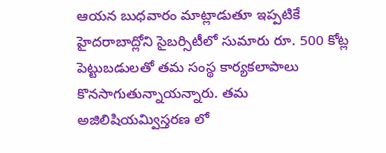ఆయన బుధవారం మాట్లాడుతూ ఇప్పటికే హైదరాబాద్లోని సైబర్సిటీలో సుమారు రూ. 500 కోట్ల పెట్టుబడులతో తమ సంస్థ కార్యకలాపాలు కొనసాగుతున్నాయన్నారు. తమ అజిలిషియమ్విస్తరణ లో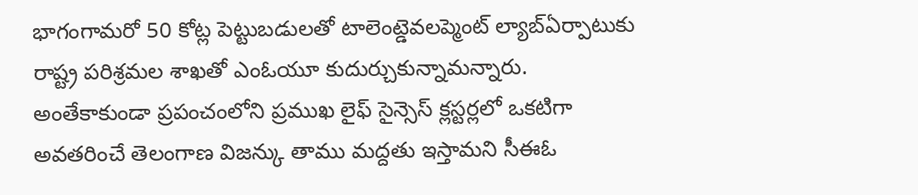భాగంగామరో 50 కోట్ల పెట్టుబడులతో టాలెంట్డెవలప్మెంట్ ల్యాబ్ఏర్పాటుకు రాష్ట్ర పరిశ్రమల శాఖతో ఎంఓయూ కుదుర్చుకున్నామన్నారు. అంతేకాకుండా ప్రపంచంలోని ప్రముఖ లైఫ్ సైన్సెస్ క్లస్టర్లలో ఒకటిగా అవతరించే తెలంగాణ విజన్కు తాము మద్దతు ఇస్తామని సీఈఓ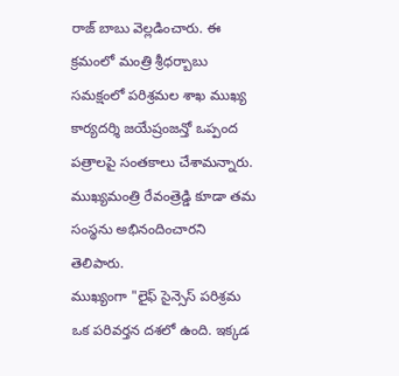రాజ్ బాబు వెల్లడించారు. ఈ క్రమంలో మంత్రి శ్రీధర్బాబు సమక్షంలో పరిశ్రమల శాఖ ముఖ్య కార్యదర్శి జయేష్రంజన్తో ఒప్పంద పత్రాలపై సంతకాలు చేశామన్నారు. ముఖ్యమంత్రి రేవంత్రెడ్డి కూడా తమ సంస్థను అభినందించారని తెలిపారు.
ముఖ్యంగా "లైఫ్ సైన్సెస్ పరిశ్రమ ఒక పరివర్తన దశలో ఉంది. ఇక్కడ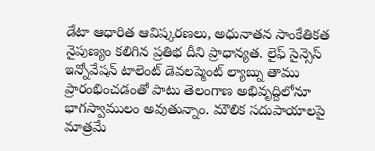డేటా ఆధారిత ఆవిష్కరణలు, అధునాతన సాంకేతికత నైపుణ్యం కలిగిన ప్రతిభ దీని ప్రాధాన్యత. లైఫ్ సైన్సెస్ ఇన్నోవేషన్ టాలెంట్ డెవలప్మెంట్ ల్యాబ్ను తాము ప్రారంభించడంతో పాటు తెలంగాణ అభివృద్దిలోనూ భాగస్వాములం అవుతున్నాం. మౌలిక సదుపాయాలపై మాత్రమే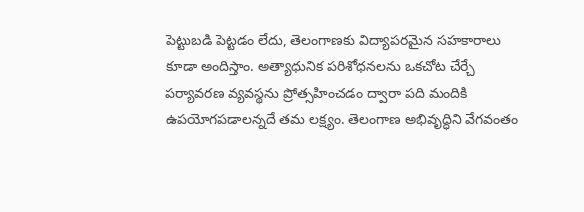పెట్టుబడి పెట్టడం లేదు, తెలంగాణకు విద్యాపరమైన సహకారాలు కూడా అందిస్తాం. అత్యాధునిక పరిశోధనలను ఒకచోట చేర్చే పర్యావరణ వ్యవస్థను ప్రోత్సహించడం ద్వారా పది మందికి ఉపయోగపడాలన్నదే తమ లక్ష్యం. తెలంగాణ అభివృద్ధిని వేగవంతం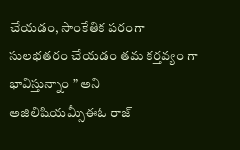చేయడం, సాంకేతిక పరంగా సులభతరం చేయడం తమ కర్తవ్యం గా భావిస్తున్నాం ” అని అజిలిషియమ్సీఈఓ రాజ్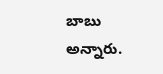బాబు అన్నారు.